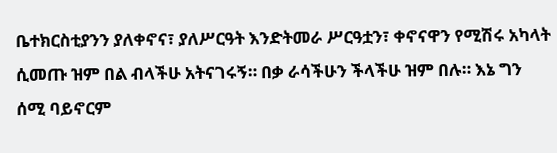ቤተክርስቲያንን ያለቀኖና፣ ያለሥርዓት እንድትመራ ሥርዓቷን፣ ቀኖናዋን የሚሽሩ አካላት ሲመጡ ዝም በል ብላችሁ አትናገሩኝ። በቃ ራሳችሁን ችላችሁ ዝም በሉ። እኔ ግን ሰሚ ባይኖርም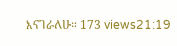እናገራለሁ። 173 views21:19